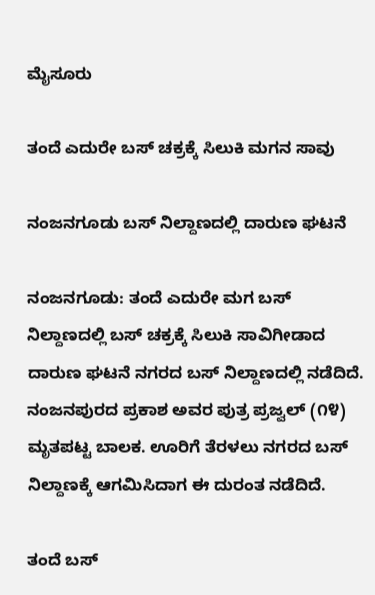ಮೈಸೂರು

ತಂದೆ ಎದುರೇ ಬಸ್ ಚಕ್ರಕ್ಕೆ ಸಿಲುಕಿ ಮಗನ ಸಾವು

ನಂಜನಗೂಡು ಬಸ್ ನಿಲ್ದಾಣದಲ್ಲಿ ದಾರುಣ ಘಟನೆ

ನಂಜನಗೂಡು: ತಂದೆ ಎದುರೇ ಮಗ ಬಸ್ ನಿಲ್ದಾಣದಲ್ಲಿ ಬಸ್ ಚಕ್ರಕ್ಕೆ ಸಿಲುಕಿ ಸಾವಿಗೀಡಾದ ದಾರುಣ ಘಟನೆ ನಗರದ ಬಸ್ ನಿಲ್ದಾಣದಲ್ಲಿ ನಡೆದಿದೆ.  ನಂಜನಪುರದ ಪ್ರಕಾಶ ಅವರ ಪುತ್ರ ಪ್ರಜ್ವಲ್ (೧೪) ಮೃತಪಟ್ಟ ಬಾಲಕ. ಊರಿಗೆ ತೆರಳಲು ನಗರದ ಬಸ್ ನಿಲ್ದಾಣಕ್ಕೆ ಆಗಮಿಸಿದಾಗ ಈ ದುರಂತ ನಡೆದಿದೆ.

ತಂದೆ ಬಸ್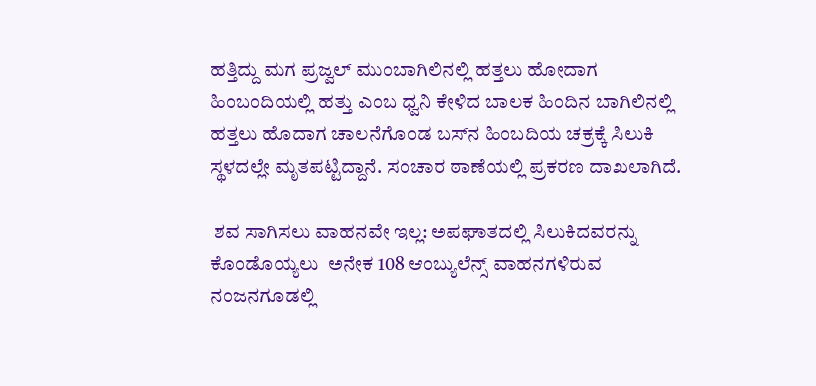ಹತ್ತಿದ್ದು ಮಗ ಪ್ರಜ್ವಲ್ ಮುಂಬಾಗಿಲಿನಲ್ಲಿ ಹತ್ತಲು ಹೋದಾಗ ಹಿಂಬಂದಿಯಲ್ಲಿ ಹತ್ತು ಎಂಬ ಧ್ವನಿ ಕೇಳಿದ ಬಾಲಕ ಹಿಂದಿನ ಬಾಗಿಲಿನಲ್ಲಿ ಹತ್ತಲು ಹೊದಾಗ ಚಾಲನೆಗೊಂಡ ಬಸ್‌ನ ಹಿಂಬದಿಯ ಚಕ್ರಕ್ಕೆ ಸಿಲುಕಿ ಸ್ಥಳದಲ್ಲೇ ಮೃತಪಟ್ಟಿದ್ದಾನೆ. ಸಂಚಾರ ಠಾಣೆಯಲ್ಲಿ ಪ್ರಕರಣ ದಾಖಲಾಗಿದೆ.

 ಶವ ಸಾಗಿಸಲು ವಾಹನವೇ ಇಲ್ಲ: ಅಪಘಾತದಲ್ಲಿ ಸಿಲುಕಿದವರನ್ನು ಕೊಂಡೊಯ್ಯಲು  ಅನೇಕ 108 ಆಂಬ್ಯುಲೆನ್ಸ್ ವಾಹನಗಳಿರುವ ನಂಜನಗೂಡಲ್ಲಿ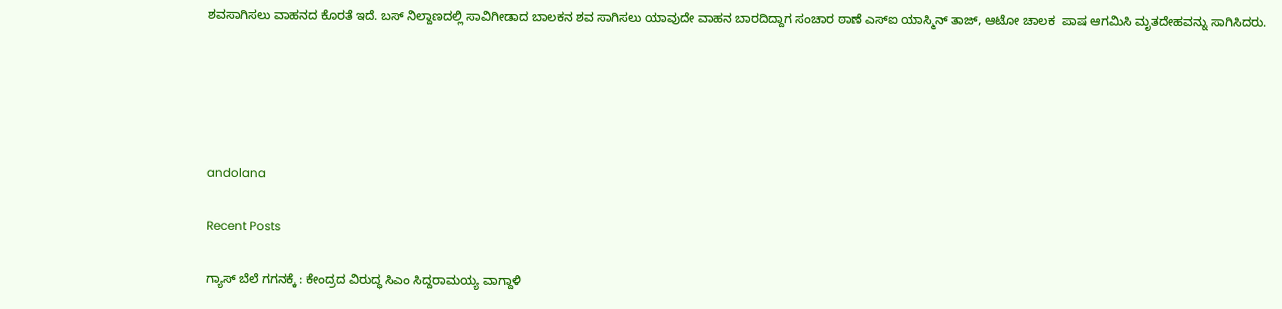ಶವಸಾಗಿಸಲು ವಾಹನದ ಕೊರತೆ ಇದೆ. ಬಸ್ ನಿಲ್ದಾಣದಲ್ಲಿ ಸಾವಿಗೀಡಾದ ಬಾಲಕನ ಶವ ಸಾಗಿಸಲು ಯಾವುದೇ ವಾಹನ ಬಾರದಿದ್ದಾಗ ಸಂಚಾರ ಠಾಣೆ ಎಸ್‌ಐ ಯಾಸ್ಮಿನ್ ತಾಜ್, ಆಟೋ ಚಾಲಕ  ಪಾಷ ಆಗಮಿಸಿ ಮೃತದೇಹವನ್ನು ಸಾಗಿಸಿದರು.





andolana

Recent Posts

ಗ್ಯಾಸ್ ಬೆಲೆ ಗಗನಕ್ಕೆ : ಕೇಂದ್ರದ ವಿರುದ್ಧ ಸಿಎಂ ಸಿದ್ದರಾಮಯ್ಯ ವಾಗ್ದಾಳಿ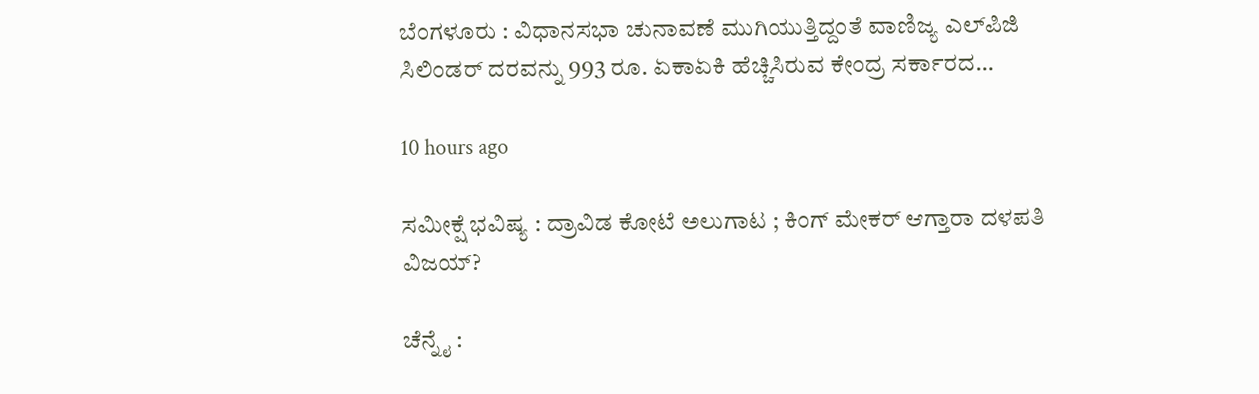ಬೆಂಗಳೂರು : ವಿಧಾನಸಭಾ ಚುನಾವಣೆ ಮುಗಿಯುತ್ತಿದ್ದಂತೆ ವಾಣಿಜ್ಯ ಎಲ್‌ಪಿಜಿ ಸಿಲಿಂಡರ್ ದರವನ್ನು 993 ರೂ. ಏಕಾಏಕಿ ಹೆಚ್ಚಿಸಿರುವ ಕೇಂದ್ರ ಸರ್ಕಾರದ…

10 hours ago

ಸಮೀಕ್ಷೆ ಭವಿಷ್ಯ : ದ್ರಾವಿಡ ಕೋಟೆ ಅಲುಗಾಟ ; ಕಿಂಗ್‌ ಮೇಕರ್‌ ಆಗ್ತಾರಾ ದಳಪತಿ ವಿಜಯ್?

ಚೆನ್ನೈ :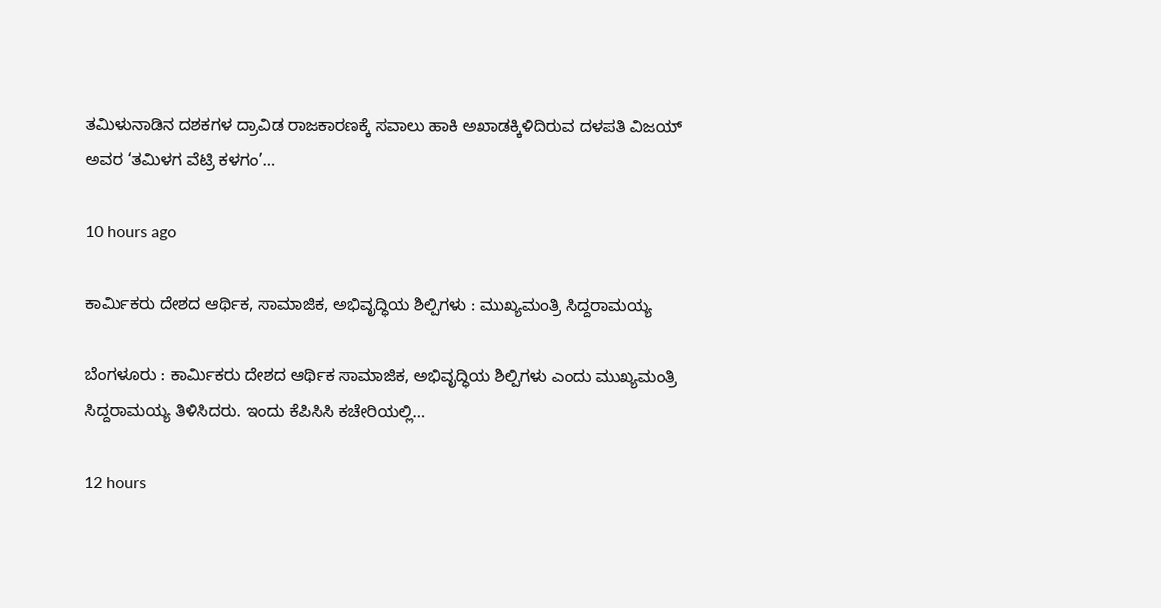ತಮಿಳುನಾಡಿನ ದಶಕಗಳ ದ್ರಾವಿಡ ರಾಜಕಾರಣಕ್ಕೆ ಸವಾಲು ಹಾಕಿ ಅಖಾಡಕ್ಕಿಳಿದಿರುವ ದಳಪತಿ ವಿಜಯ್ ಅವರ ‘ತಮಿಳಗ ವೆಟ್ರಿ ಕಳಗಂ’…

10 hours ago

ಕಾರ್ಮಿಕರು ದೇಶದ ಆರ್ಥಿಕ, ಸಾಮಾಜಿಕ, ಅಭಿವೃದ್ಧಿಯ ಶಿಲ್ಪಿಗಳು : ಮುಖ್ಯಮಂತ್ರಿ ಸಿದ್ದರಾಮಯ್ಯ

ಬೆಂಗಳೂರು : ಕಾರ್ಮಿಕರು ದೇಶದ ಆರ್ಥಿಕ ಸಾಮಾಜಿಕ, ಅಭಿವೃದ್ಧಿಯ ಶಿಲ್ಪಿಗಳು ಎಂದು ಮುಖ್ಯಮಂತ್ರಿ ಸಿದ್ದರಾಮಯ್ಯ ತಿಳಿಸಿದರು. ಇಂದು ಕೆಪಿಸಿಸಿ ಕಚೇರಿಯಲ್ಲಿ…

12 hours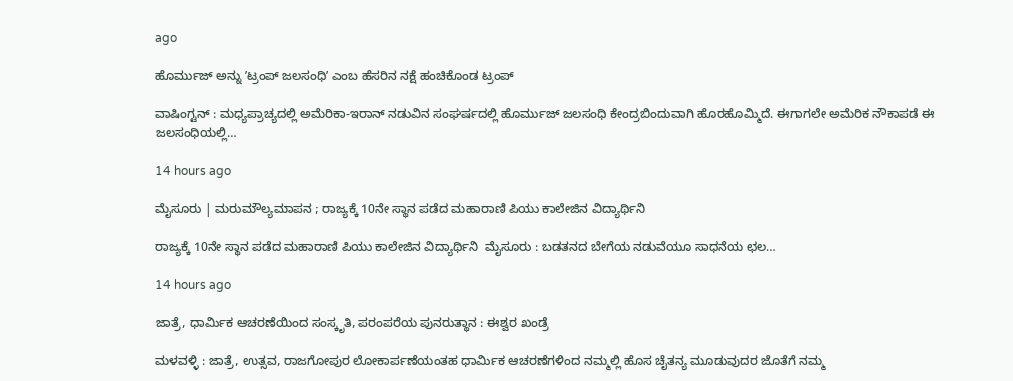ago

ಹೊರ್ಮುಜ್‌ ಅನ್ನು ʼಟ್ರಂಪ್‌ ಜಲಸಂಧಿʼ ಎಂಬ ಹೆಸರಿನ ನಕ್ಷೆ ಹಂಚಿಕೊಂಡ ಟ್ರಂಪ್‌

ವಾಷಿಂಗ್ಟನ್‌ : ಮಧ್ಯಪ್ರಾಚ್ಯದಲ್ಲಿ ಅಮೆರಿಕಾ-ಇರಾನ್‌ ನಡುವಿನ ಸಂಘರ್ಷದಲ್ಲಿ ಹೊರ್ಮುಜ್‌ ಜಲಸಂಧಿ ಕೇಂದ್ರಬಿಂದುವಾಗಿ ಹೊರಹೊಮ್ಮಿದೆ. ಈಗಾಗಲೇ ಅಮೆರಿಕ ನೌಕಾಪಡೆ ಈ ಜಲಸಂಧಿಯಲ್ಲಿ…

14 hours ago

ಮೈಸೂರು | ಮರುಮೌಲ್ಯಮಾಪನ ; ರಾಜ್ಯಕ್ಕೆ 10ನೇ ಸ್ಥಾನ ಪಡೆದ ಮಹಾರಾಣಿ ಪಿಯು ಕಾಲೇಜಿನ ವಿದ್ಯಾರ್ಥಿನಿ

ರಾಜ್ಯಕ್ಕೆ 10ನೇ ಸ್ಥಾನ ಪಡೆದ ಮಹಾರಾಣಿ ಪಿಯು ಕಾಲೇಜಿನ ವಿದ್ಯಾರ್ಥಿನಿ  ಮೈಸೂರು : ಬಡತನದ ಬೇಗೆಯ ನಡುವೆಯೂ ಸಾಧನೆಯ ಛಲ…

14 hours ago

ಜಾತ್ರೆ, ಧಾರ್ಮಿಕ ಆಚರಣೆಯಿಂದ ಸಂಸ್ಕೃತಿ, ಪರಂಪರೆಯ ಪುನರುತ್ಥಾನ : ಈಶ್ವರ ಖಂಡ್ರೆ

ಮಳವಳ್ಳಿ : ಜಾತ್ರೆ, ಉತ್ಸವ, ರಾಜಗೋಪುರ ಲೋಕಾರ್ಪಣೆಯಂತಹ ಧಾರ್ಮಿಕ ಆಚರಣೆಗಳಿಂದ ನಮ್ಮಲ್ಲಿ ಹೊಸ ಚೈತನ್ಯ ಮೂಡುವುದರ ಜೊತೆಗೆ ನಮ್ಮ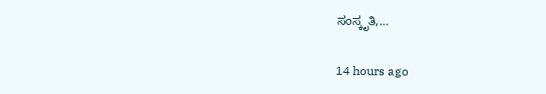ಸಂಸ್ಕೃತಿ,…

14 hours ago